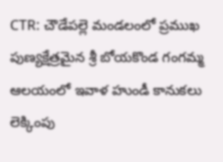CTR: చౌడేపల్లె మండలంలో ప్రముఖ పుణ్యక్షేత్రమైన శ్రీ బోయకొండ గంగమ్మ ఆలయంలో ఇవాళ హుండీ కానుకలు లెక్కింపు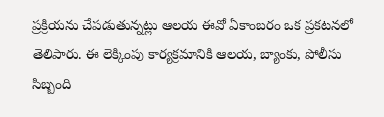ప్రక్రియను చేపడుతున్నట్లు ఆలయ ఈవో ఏకాంబరం ఒక ప్రకటనలో తెలిపారు. ఈ లెక్కింపు కార్యక్రమానికి ఆలయ, బ్యాంకు, పోలీసు సిబ్బంది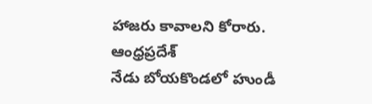హాజరు కావాలని కోరారు.
ఆంధ్రప్రదేశ్
నేడు బోయకొండలో హుండీ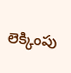లెక్కింపు